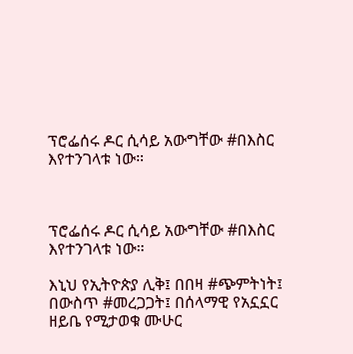ፕሮፌሰሩ ዶር ሲሳይ አውግቸው #በእስር እየተንገላቱ ነው።



ፕሮፌሰሩ ዶር ሲሳይ አውግቸው #በእስር እየተንገላቱ ነው።

እኒህ የኢትዮጵያ ሊቅ፤ በበዛ #ጭምትነት፤ በውስጥ #መረጋጋት፤ በሰላማዊ የአኗኗር ዘይቤ የሚታወቁ ሙሁር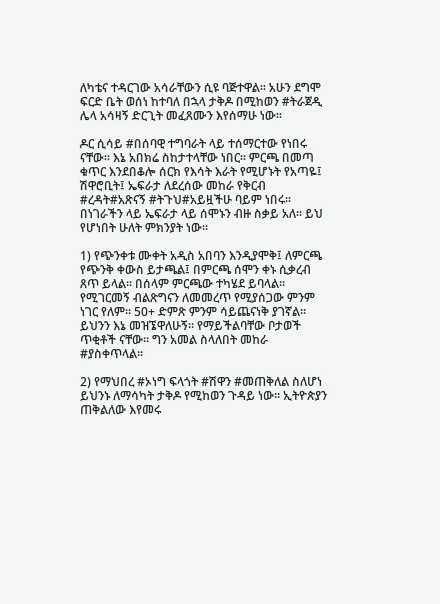ለካቴና ተዳርገው አሳራቸውን ሲዩ ባጅተዋል። አሁን ደግሞ ፍርድ ቤት ወሰነ ከተባለ በኋላ ታቅዶ በሚከወን #ትራጀዲ ሌላ አሳዛኝ ድርጊት መፈጸሙን እየሰማሁ ነው።

ዶር ሲሳይ #በሰባዊ ተግባራት ላይ ተሰማርተው የነበሩ ናቸው። እኔ አበክሬ ስከታተላቸው ነበር። ምርጫ በመጣ ቁጥር እንደበቆሎ ሰርክ የእሳት እራት የሚሆኑት የአጣዬ፤ ሽዋሮቢት፤ ኤፍራታ ለደረሰው መከራ የቅርብ #ረዳት#አጽናኝ #ትጉህ#አይዟችሁ ባይም ነበሩ።
በነገራችን ላይ ኤፍራታ ላይ ሰሞኑን ብዙ ስቃይ አለ። ይህ የሆነበት ሁለት ምክንያት ነው።

1) የጭንቀቱ ሙቀት አዲስ አበባን እንዲያሞቅ፤ ለምርጫ የጭንቅ ቀውስ ይታጫል፤ በምርጫ ሰሞን ቀኑ ሲቃረብ ጸጥ ይላል። በሰላም ምርጫው ተካሄደ ይባላል። የሚገርመኝ ብልጽግናን ለመመረጥ የሚያሰጋው ምንም ነገር የለም። 50+ ድምጽ ምንም ሳይጨናነቅ ያገኛል። ይህንን እኔ መዝኜዋለሁኝ። የማይችልባቸው ቦታወች ጥቂቶች ናቸው። ግን አመል ስላለበት መከራ #ያስቀጥላል።

2) የማህበረ #ኦነግ ፍላጎት #ሽዋን #መጠቅለል ስለሆነ ይህንኑ ለማሳካት ታቅዶ የሚከወን ጉዳይ ነው። ኢትዮጵያን ጠቅልለው እየመሩ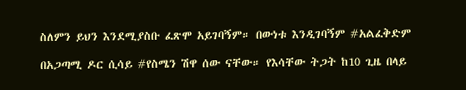ስለምን ይህን እንደሚያስቡ ፈጽሞ አይገባኝም። በውነቱ እንዲገባኝም #አልፈቅድም

በአጋጣሚ ዶር ሲሳይ #የስሜን ሽዋ ሰው ናቸው። የእሳቸው ትጋት ከ10 ጊዜ በላይ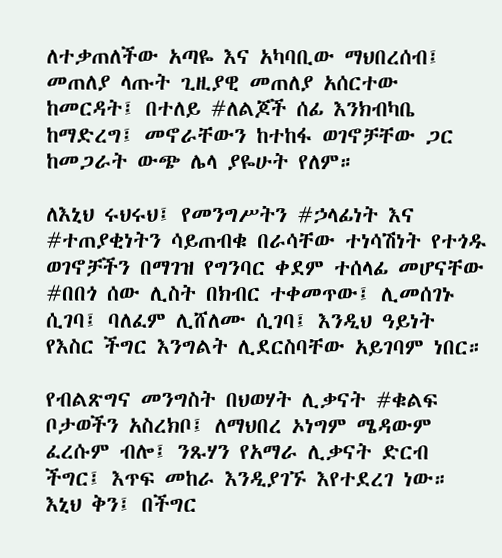ለተቃጠለችው አጣዬ እና አካባቢው ማህበረሰብ፤ መጠለያ ላጡት ጊዚያዊ መጠለያ አሰርተው ከመርዳት፤ በተለይ #ለልጆች ሰፊ እንክብካቤ ከማድረግ፤ መኖራቸውን ከተከፋ ወገኖቻቸው ጋር ከመጋራት ውጭ ሌላ ያዬሁት የለም።

ለእኒህ ሩህሩህ፤ የመንግሥትን #ኃላፊነት እና #ተጠያቂነትን ሳይጠብቁ በራሳቸው ተነሳሽነት የተጎዱ ወገኖቻችን በማገዝ የግንባር ቀደም ተሰላፊ መሆናቸው #በበጎ ሰው ሊስት በክብር ተቀመጥው፤ ሊመሰገኑ ሲገባ፤ ባለፈም ሊሸለሙ ሲገባ፤ እንዲህ ዓይነት የእስር ችግር እንግልት ሊደርስባቸው አይገባም ነበር።

የብልጽግና መንግስት በህወሃት ሊቃናት #ቁልፍ ቦታወችን አስረክቦ፤ ለማህበረ ኦነግም ሜዳውም ፈረሱም ብሎ፤ ንጹሃን የአማራ ሊቃናት ድርብ ችግር፤ እጥፍ መከራ እንዲያገኙ እየተደረገ ነው። እኒህ ቅን፤ በችግር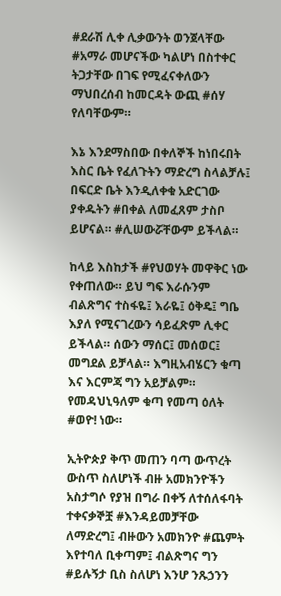#ደራሽ ሊቀ ሊቃውንት ወንጀላቸው #አማራ መሆናችው ካልሆነ በስተቀር ትጋታቸው በገፍ የሚፈናቀለውን ማህበረሰብ ከመርዳት ውጪ #ሰሃ የለባቸውም።

እኔ እንደማስበው በቀለኞች ከነበሩበት እስር ቤት የፈለጉትን ማድረግ ስላልቻሉ፤ በፍርድ ቤት እንዲለቀቁ አድርገው ያቀዱትን #በቀል ለመፈጸም ታስቦ ይሆናል። #ሊሠውሯቸውም ይችላል።

ከላይ እስከታች #የህወሃት መዋቅር ነው የቀጠለው። ይህ ግፍ እራሱንም ብልጽግና ተስፋዬ፤ እራዬ፤ ዕቅዴ፤ ግቤ እያለ የሚናገረውን ሳይፈጽም ሊቀር ይችላል። ሰውን ማሰር፤ መሰወር፤ መግደል ይቻላል። እግዚአብሄርን ቁጣ እና እርምጃ ግን አይቻልም። የመዳህኒዓለም ቁጣ የመጣ ዕለት #ወዮ! ነው።

ኢትዮጵያ ቅጥ መጠን ባጣ ውጥረት ውስጥ ስለሆነች ብዙ አመክንዮችን አስታግሶ የያዝ በግራ በቀኝ ለተሰለፋባት ተቀናቃኞቿ #እንዳይመቻቸው ለማድረግ፤ ብዙውን አመክንዮ #ጨምት እየተባለ ቢቀጣም፤ ብልጽግና ግን #ይሉኝታ ቢስ ስለሆነ እንሆ ንጹኃንን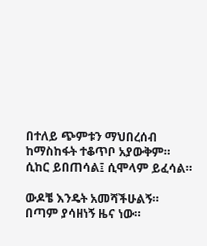በተለይ ጭምቱን ማህበረሰብ ከማስከፋት ተቆጥቦ አያውቅም። ሲከር ይበጠሳል፤ ሲሞላም ይፈሳል።

ውዶቼ እንዴት አመሻችሁልኝ። በጣም ያሳዘነኝ ዜና ነው።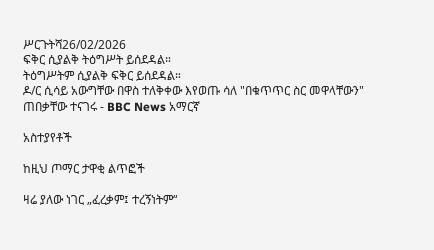ሥርጉትሻ26/02/2026
ፍቅር ሲያልቅ ትዕግሥት ይሰደዳል።
ትዕግሥትም ሲያልቅ ፍቅር ይሰደዳል።
ዶ/ር ሲሳይ አውግቸው በዋስ ተለቅቀው እየወጡ ሳለ "በቁጥጥር ስር መዋላቸውን" ጠበቃቸው ተናገሩ - BBC News አማርኛ

አስተያየቶች

ከዚህ ጦማር ታዋቂ ልጥፎች

ዛሬ ያለው ነገር „ፈረቃም፤ ተረኝነትም“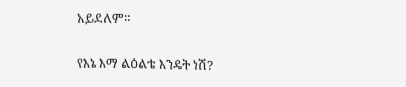አይደለም።

የእኔ እማ ልዕልቴ እንዴት ነሽ?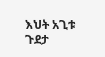እህት አጊቱ ጉደታ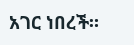አገር ነበረች።